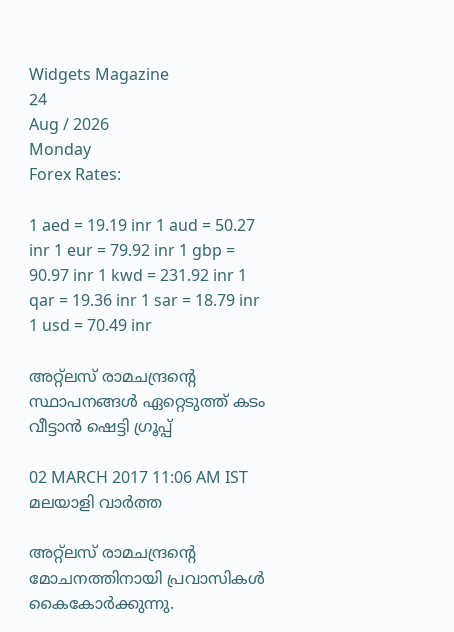Widgets Magazine
24
Aug / 2026
Monday
Forex Rates:

1 aed = 19.19 inr 1 aud = 50.27 inr 1 eur = 79.92 inr 1 gbp = 90.97 inr 1 kwd = 231.92 inr 1 qar = 19.36 inr 1 sar = 18.79 inr 1 usd = 70.49 inr

അറ്റ്‌ലസ് രാമചന്ദ്രന്റെ സ്ഥാപനങ്ങള്‍ ഏറ്റെടുത്ത് കടം വീട്ടാന്‍ ഷെട്ടി ഗ്രൂപ്പ്

02 MARCH 2017 11:06 AM IST
മലയാളി വാര്‍ത്ത

അറ്റ്‌ലസ് രാമചന്ദ്രന്റെ മോചനത്തിനായി പ്രവാസികള്‍ കൈകോര്‍ക്കുന്നു.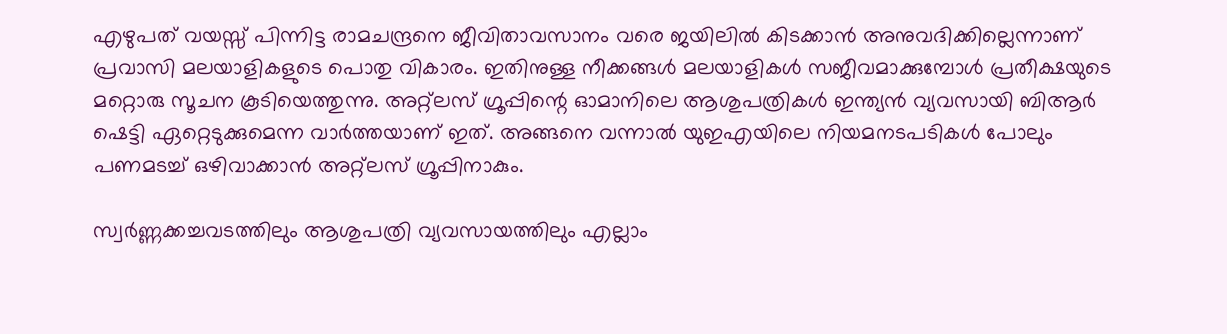എഴുപത് വയസ്സ് പിന്നിട്ട രാമചന്ദ്രനെ ജീവിതാവസാനം വരെ ജയിലില്‍ കിടക്കാന്‍ അനുവദിക്കില്ലെന്നാണ് പ്രവാസി മലയാളികളുടെ പൊതു വികാരം. ഇതിനുള്ള നീക്കങ്ങള്‍ മലയാളികള്‍ സജീവമാക്കുമ്പോള്‍ പ്രതീക്ഷയുടെ മറ്റൊരു സൂചന കൂടിയെത്തുന്നു. അറ്റ്‌ലസ് ഗ്രൂപ്പിന്റെ ഓമാനിലെ ആശുപത്രികള്‍ ഇന്ത്യന്‍ വ്യവസായി ബിആര്‍ ഷെട്ടി ഏറ്റെടുക്കുമെന്ന വാര്‍ത്തയാണ് ഇത്. അങ്ങനെ വന്നാല്‍ യുഇഎയിലെ നിയമനടപടികള്‍ പോലും പണമടച്ച് ഒഴിവാക്കാന്‍ അറ്റ്‌ലസ് ഗ്രൂപ്പിനാകും.

സ്വര്‍ണ്ണക്കച്ചവടത്തിലും ആശുപത്രി വ്യവസായത്തിലും എല്ലാം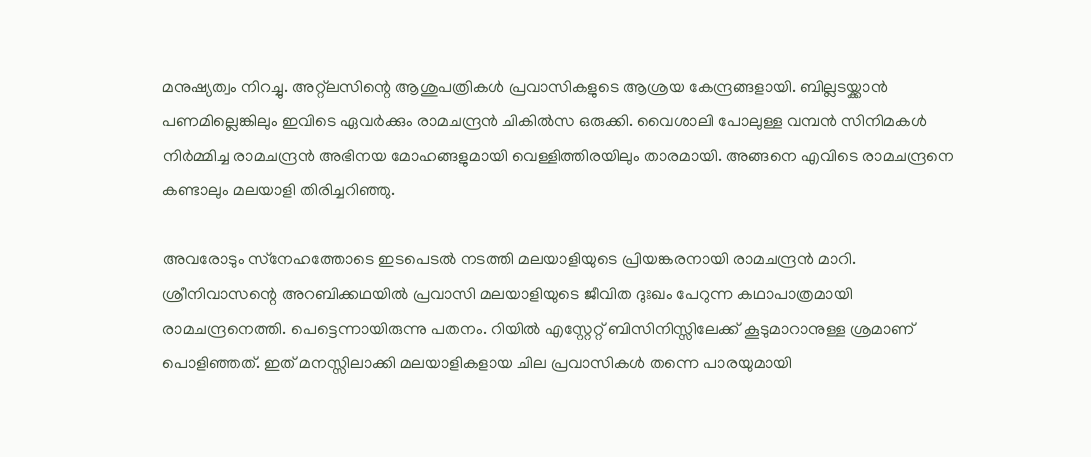മനുഷ്യത്വം നിറച്ചു. അറ്റ്‌ലസിന്റെ ആശുപത്രികള്‍ പ്രവാസികളുടെ ആശ്രയ കേന്ദ്രങ്ങളായി. ബില്ലടയ്ക്കാന്‍ പണമില്ലെങ്കിലും ഇവിടെ ഏവര്‍ക്കും രാമചന്ദ്രന്‍ ചികില്‍സ ഒരുക്കി. വൈശാലി പോലുള്ള വമ്പന്‍ സിനിമകള്‍ നിര്‍മ്മിച്ച രാമചന്ദ്രന്‍ അഭിനയ മോഹങ്ങളുമായി വെള്ളിത്തിരയിലും താരമായി. അങ്ങനെ എവിടെ രാമചന്ദ്രനെ കണ്ടാലും മലയാളി തിരിച്ചറിഞ്ഞു.

അവരോടും സ്‌നേഹത്തോടെ ഇടപെടല്‍ നടത്തി മലയാളിയുടെ പ്രിയങ്കരനായി രാമചന്ദ്രന്‍ മാറി. ശ്രീനിവാസന്റെ അറബിക്കഥയില്‍ പ്രവാസി മലയാളിയുടെ ജീവിത ദുഃഖം പേറുന്ന കഥാപാത്രമായി രാമചന്ദ്രനെത്തി. പെട്ടെന്നായിരുന്നു പതനം. റിയില്‍ എസ്റ്റേറ്റ് ബിസിനിസ്സിലേക്ക് കൂടുമാറാനുള്ള ശ്രമാണ് പൊളിഞ്ഞത്. ഇത് മനസ്സിലാക്കി മലയാളികളായ ചില പ്രവാസികള്‍ തന്നെ പാരയുമായി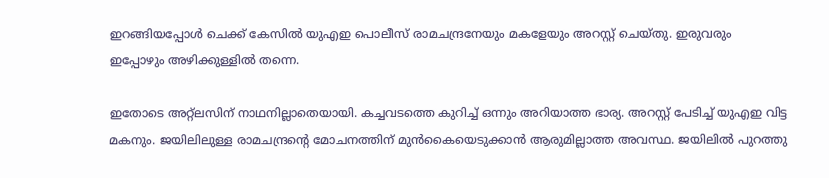ഇറങ്ങിയപ്പോള്‍ ചെക്ക് കേസില്‍ യുഎഇ പൊലീസ് രാമചന്ദ്രനേയും മകളേയും അറസ്റ്റ് ചെയ്തു. ഇരുവരും ഇപ്പോഴും അഴിക്കുള്ളില്‍ തന്നെ.

ഇതോടെ അറ്റ്‌ലസിന് നാഥനില്ലാതെയായി. കച്ചവടത്തെ കുറിച്ച് ഒന്നും അറിയാത്ത ഭാര്യ. അറസ്റ്റ് പേടിച്ച് യുഎഇ വിട്ട മകനും. ജയിലിലുള്ള രാമചന്ദ്രന്റെ മോചനത്തിന് മുന്‍കൈയെടുക്കാന്‍ ആരുമില്ലാത്ത അവസ്ഥ. ജയിലില്‍ പുറത്തു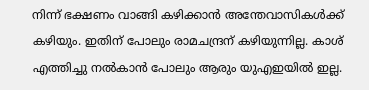നിന്ന് ഭക്ഷണം വാങ്ങി കഴിക്കാന്‍ അന്തേവാസികള്‍ക്ക് കഴിയും. ഇതിന് പോലും രാമചന്ദ്രന് കഴിയുന്നില്ല. കാശ് എത്തിച്ചു നല്‍കാന്‍ പോലും ആരും യുഎഇയില്‍ ഇല്ല.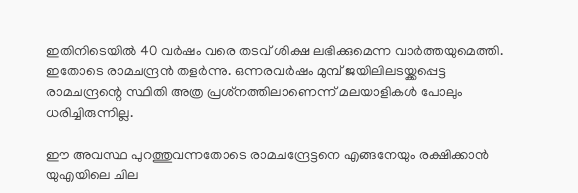ഇതിനിടെയില്‍ 40 വര്‍ഷം വരെ തടവ് ശിക്ഷ ലഭിക്കുമെന്ന വാര്‍ത്തയുമെത്തി. ഇതോടെ രാമചന്ദ്രന്‍ തളര്‍ന്നു. ഒന്നരവര്‍ഷം മുമ്പ് ജയിലിലടയ്ക്കപ്പെട്ട രാമചന്ദ്രന്റെ സ്ഥിതി അത്ര പ്രശ്‌നത്തിലാണെന്ന് മലയാളികള്‍ പോലും ധരിച്ചിരുന്നില്ല.

ഈ അവസ്ഥ പുറത്തുവന്നതോടെ രാമചന്ദ്രേട്ടനെ എങ്ങനേയും രക്ഷിക്കാന്‍ യുഎയിലെ ചില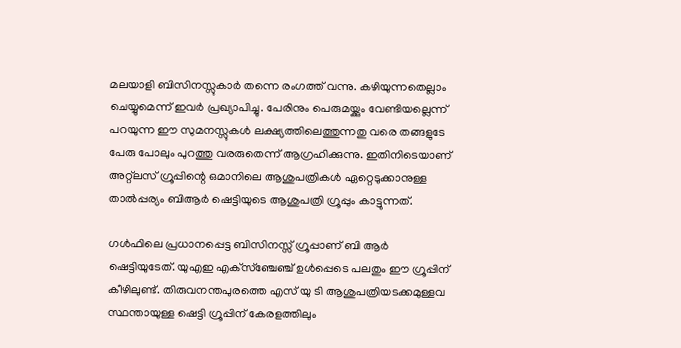മലയാളി ബിസിനസ്സുകാര്‍ തന്നെ രംഗത്ത് വന്നു. കഴിയുന്നതെല്ലാം ചെയ്യുമെന്ന് ഇവര്‍ പ്രഖ്യാപിച്ചു. പേരിനും പെരുമയ്ക്കും വേണ്ടിയല്ലെന്ന് പറയുന്ന ഈ സുമനസ്സുകള്‍ ലക്ഷ്യത്തിലെത്തുന്നതു വരെ തങ്ങളുടേ പേരു പോലും പുറത്തു വരരുതെന്ന് ആഗ്രഹിക്കുന്നു. ഇതിനിടെയാണ് അറ്റ്‌ലസ് ഗ്രൂപ്പിന്റെ ഒമാനിലെ ആശുപത്രികള്‍ ഏറ്റെടുക്കാനുള്ള താല്‍പ്പര്യം ബിആര്‍ ഷെട്ടിയുടെ ആശുപത്രി ഗ്രൂപ്പും കാട്ടുന്നത്.

ഗള്‍ഫിലെ പ്രധാനപ്പെട്ട ബിസിനസ്സ് ഗ്രൂപ്പാണ് ബി ആര്‍ ഷെട്ടിയുടേത്. യുഎഇ എക്‌സ്‌ഞ്ചേഞ്ച് ഉള്‍പ്പെടെ പലതും ഈ ഗ്രൂപ്പിന് കീഴിലുണ്ട്. തിരുവനന്തപുരത്തെ എസ് യു ടി ആശുപത്രിയടക്കമുള്ളവ സ്ഥന്തായുള്ള ഷെട്ടി ഗ്രൂപ്പിന് കേരളത്തിലും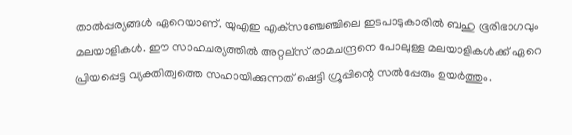താല്‍പ്പര്യങ്ങള്‍ ഏറെയാണ്. യുഎഇ എക്‌സഞ്ചേഞ്ചിലെ ഇടപാടുകാരില്‍ ബഹു ഭൂരിഭാഗവും മലയാളികള്‍. ഈ സാഹചര്യത്തില്‍ അറ്റല്‌സ് രാമചന്ദ്രനെ പോലുള്ള മലയാളികള്‍ക്ക് ഏറെ പ്രിയപ്പെട്ട വ്യക്തിത്വത്തെ സഹായിക്കുന്നത് ഷെട്ടി ഗ്രൂപ്പിന്റെ സല്‍പ്പേരും ഉയര്‍ത്തും.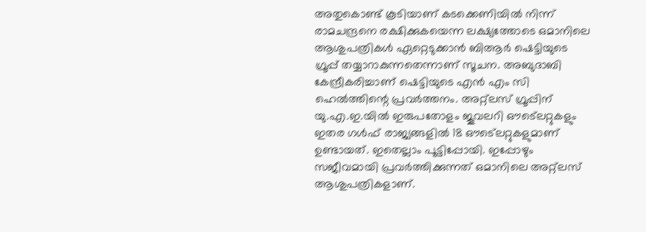അതുകൊണ്ട് കൂടിയാണ് കടക്കെണിയില്‍ നിന്ന് രാമചന്ദ്രനെ രക്ഷിക്കുകയെന്ന ലക്ഷ്യത്തോടെ ഒമാനിലെ ആശുപത്രികള്‍ ഏറ്റെടുക്കാന്‍ ബിആര്‍ ഷെട്ടിയുടെ ഗ്രൂപ്പ് തയ്യാറാകുന്നതെന്നാണ് സൂചന. അബുദാബി കേന്ദ്രീകരിച്ചാണ് ഷെട്ടിയുടെ എന്‍ എം സി ഹെല്‍ത്തിന്റെ പ്രവര്‍ത്തനം. അറ്റ്‌ലസ് ഗ്രൂപ്പിന് യു.എ.ഇ.യില്‍ ഇരുപതോളം ജൂവലറി ഔട്ലെറ്റുകളും ഇതര ഗള്‍ഫ് രാജ്യങ്ങളില്‍ 18 ഔട്ലെറ്റുകളുമാണ് ഉണ്ടായത്. ഇതെല്ലാം പൂട്ടിപ്പോയി. ഇപ്പോഴും സജീവമായി പ്രവര്‍ത്തിക്കുന്നത് ഒമാനിലെ അറ്റ്‌ലസ് ആശുപത്രികളാണ്.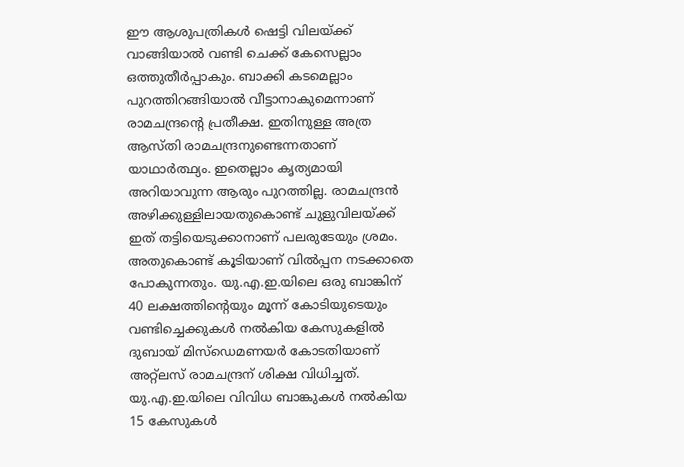ഈ ആശുപത്രികള്‍ ഷെട്ടി വിലയ്ക്ക് വാങ്ങിയാല്‍ വണ്ടി ചെക്ക് കേസെല്ലാം ഒത്തുതീര്‍പ്പാകും. ബാക്കി കടമെല്ലാം പുറത്തിറങ്ങിയാല്‍ വീട്ടാനാകുമെന്നാണ് രാമചന്ദ്രന്റെ പ്രതീക്ഷ. ഇതിനുള്ള അത്ര ആസ്തി രാമചന്ദ്രനുണ്ടെന്നതാണ് യാഥാര്‍ത്ഥ്യം. ഇതെല്ലാം കൃത്യമായി അറിയാവുന്ന ആരും പുറത്തില്ല. രാമചന്ദ്രന്‍ അഴിക്കുള്ളിലായതുകൊണ്ട് ചുളുവിലയ്ക്ക് ഇത് തട്ടിയെടുക്കാനാണ് പലരുടേയും ശ്രമം. അതുകൊണ്ട് കൂടിയാണ് വില്‍പ്പന നടക്കാതെ പോകുന്നതും. യു.എ.ഇ.യിലെ ഒരു ബാങ്കിന് 40 ലക്ഷത്തിന്റെയും മൂന്ന് കോടിയുടെയും വണ്ടിച്ചെക്കുകള്‍ നല്‍കിയ കേസുകളില്‍ ദുബായ് മിസ്ഡെമണയര്‍ കോടതിയാണ് അറ്റ്‌ലസ് രാമചന്ദ്രന് ശിക്ഷ വിധിച്ചത്. യു.എ.ഇ.യിലെ വിവിധ ബാങ്കുകള്‍ നല്‍കിയ 15 കേസുകള്‍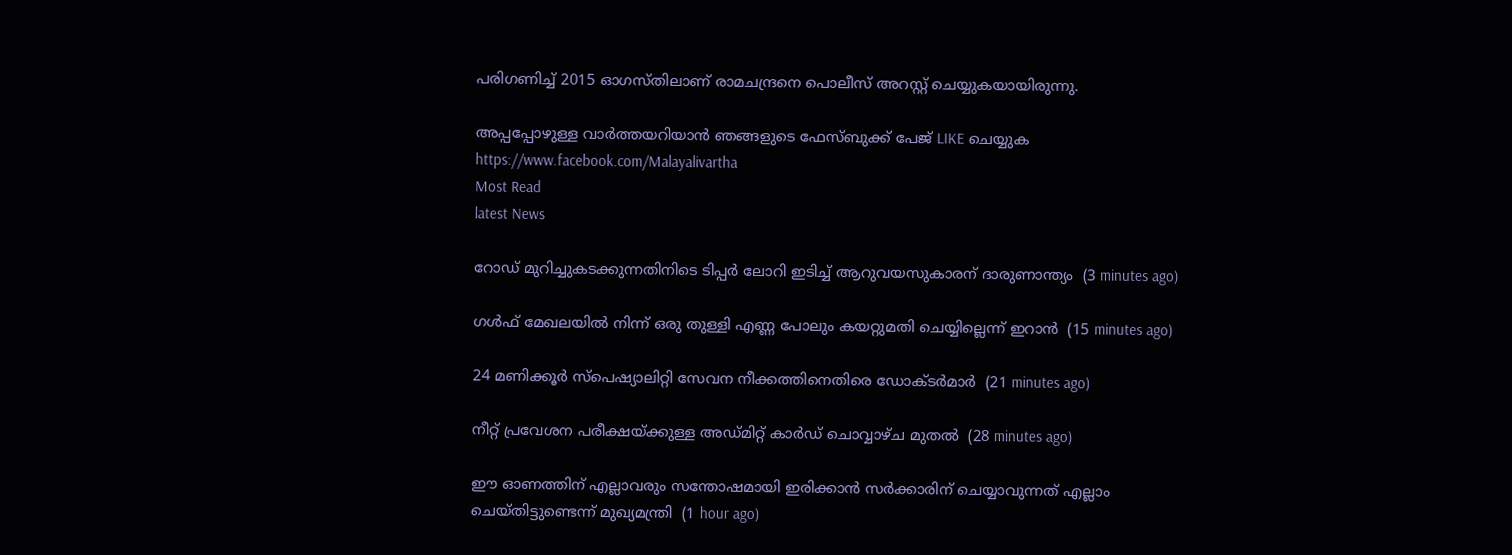പരിഗണിച്ച് 2015 ഓഗസ്തിലാണ് രാമചന്ദ്രനെ പൊലീസ് അറസ്റ്റ് ചെയ്യുകയായിരുന്നു.

അപ്പപ്പോഴുള്ള വാര്‍ത്തയറിയാന്‍ ഞങ്ങളുടെ ഫേസ്‌ബുക്ക്‌ പേജ് LIKE ചെയ്യുക
https://www.facebook.com/Malayalivartha
Most Read
latest News

റോഡ് മുറിച്ചുകടക്കുന്നതിനിടെ ടിപ്പര്‍ ലോറി ഇടിച്ച് ആറുവയസുകാരന് ദാരുണാന്ത്യം  (3 minutes ago)

ഗള്‍ഫ് മേഖലയില്‍ നിന്ന് ഒരു തുള്ളി എണ്ണ പോലും കയറ്റുമതി ചെയ്യില്ലെന്ന് ഇറാന്‍  (15 minutes ago)

24 മണിക്കൂര്‍ സ്‌പെഷ്യാലിറ്റി സേവന നീക്കത്തിനെതിരെ ഡോക്ടര്‍മാര്‍  (21 minutes ago)

നീറ്റ് പ്രവേശന പരീക്ഷയ്ക്കുള്ള അഡ്മിറ്റ് കാര്‍ഡ് ചൊവ്വാഴ്ച മുതല്‍  (28 minutes ago)

ഈ ഓണത്തിന് എല്ലാവരും സന്തോഷമായി ഇരിക്കാന്‍ സര്‍ക്കാരിന് ചെയ്യാവുന്നത് എല്ലാം ചെയ്തിട്ടുണ്ടെന്ന് മുഖ്യമന്ത്രി  (1 hour ago)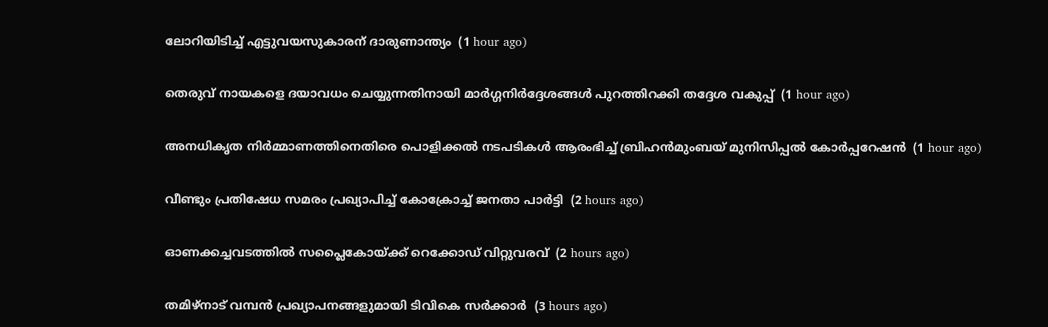ലോറിയിടിച്ച് എട്ടുവയസുകാരന് ദാരുണാന്ത്യം  (1 hour ago)

തെരുവ് നായകളെ ദയാവധം ചെയ്യുന്നതിനായി മാര്‍ഗ്ഗനിര്‍ദ്ദേശങ്ങള്‍ പുറത്തിറക്കി തദ്ദേശ വകുപ്പ്  (1 hour ago)

അനധികൃത നിര്‍മ്മാണത്തിനെതിരെ പൊളിക്കല്‍ നടപടികള്‍ ആരംഭിച്ച് ബ്രിഹന്‍മുംബയ് മുനിസിപ്പല്‍ കോര്‍പ്പറേഷന്‍  (1 hour ago)

വീണ്ടും പ്രതിഷേധ സമരം പ്രഖ്യാപിച്ച് കോക്രോച്ച് ജനതാ പാര്‍ട്ടി  (2 hours ago)

ഓണക്കച്ചവടത്തില്‍ സപ്ലൈകോയ്ക്ക് റെക്കോഡ് വിറ്റുവരവ്  (2 hours ago)

തമിഴ്‌നാട് വമ്പന്‍ പ്രഖ്യാപനങ്ങളുമായി ടിവികെ സര്‍ക്കാര്‍  (3 hours ago)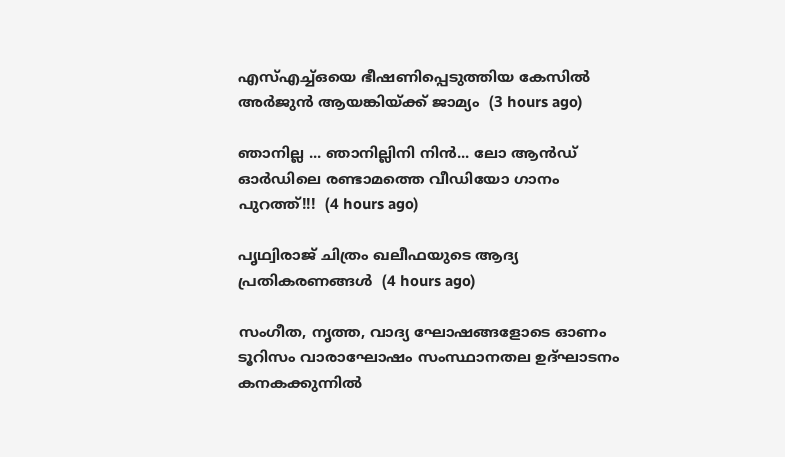എസ്എച്ച്ഒയെ ഭീഷണിപ്പെടുത്തിയ കേസില്‍ അര്‍ജുന്‍ ആയങ്കിയ്ക്ക് ജാമ്യം  (3 hours ago)

ഞാനില്ല ... ഞാനില്ലിനി നിൻ... ലോ ആൻഡ് ഓർഡിലെ രണ്ടാമത്തെ വീഡിയോ ഗാനം പുറത്ത്!!!  (4 hours ago)

പൃഥ്വിരാജ് ചിത്രം ഖലീഫയുടെ ആദ്യ പ്രതികരണങ്ങള്‍  (4 hours ago)

സംഗീത, നൃത്ത, വാദ്യ ഘോഷങ്ങളോടെ ഓണം ടൂറിസം വാരാഘോഷം സംസ്ഥാനതല ഉദ്ഘാടനം കനകക്കുന്നില്‍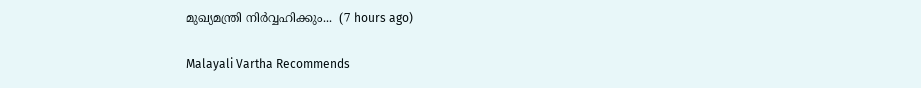മുഖ്യമന്ത്രി നിര്‍വ്വഹിക്കും...  (7 hours ago)

Malayali Vartha Recommends